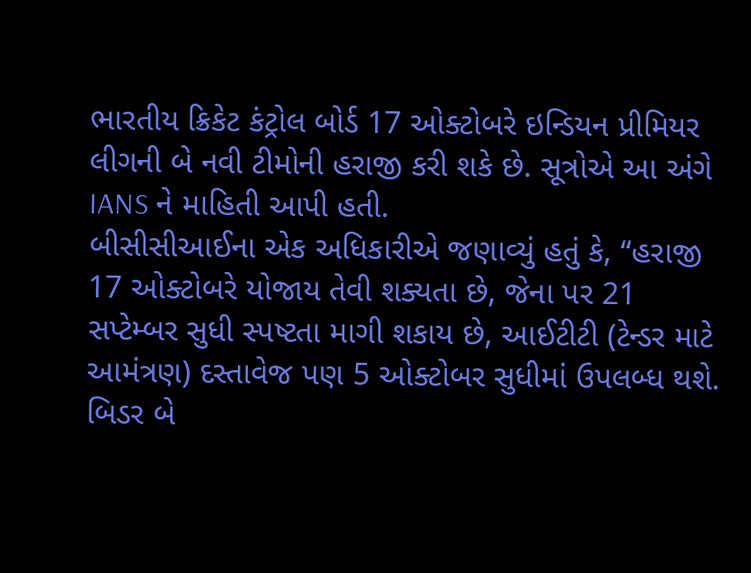ભારતીય ક્રિકેટ કંટ્રોલ બોર્ડ 17 ઓક્ટોબરે ઇન્ડિયન પ્રીમિયર લીગની બે નવી ટીમોની હરાજી કરી શકે છે. સૂત્રોએ આ અંગે IANS ને માહિતી આપી હતી.
બીસીસીઆઈના એક અધિકારીએ જણાવ્યું હતું કે, “હરાજી 17 ઓક્ટોબરે યોજાય તેવી શક્યતા છે, જેના પર 21 સપ્ટેમ્બર સુધી સ્પષ્ટતા માગી શકાય છે, આઈટીટી (ટેન્ડર માટે આમંત્રણ) દસ્તાવેજ પણ 5 ઓક્ટોબર સુધીમાં ઉપલબ્ધ થશે.
બિડર બે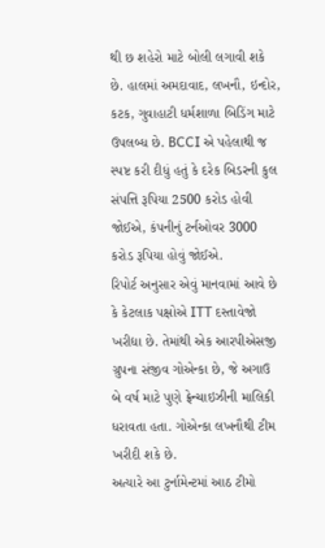થી છ શહેરો માટે બોલી લગાવી શકે છે. હાલમાં અમદાવાદ, લખનૌ, ઇન્દોર, કટક, ગુવાહાટી ધર્મશાળા બિડિંગ માટે ઉપલબ્ધ છે. BCCI એ પહેલાથી જ સ્પષ્ટ કરી દીધું હતું કે દરેક બિડરની કુલ સંપત્તિ રૂપિયા 2500 કરોડ હોવી જોઈએ, કંપનીનું ટર્નઓવર 3000 કરોડ રૂપિયા હોવું જોઈએ.
રિપોર્ટ અનુસાર એવું માનવામાં આવે છે કે કેટલાક પક્ષોએ ITT દસ્તાવેજો ખરીદ્યા છે. તેમાંથી એક આરપીએસજી ગ્રુપના સંજીવ ગોએન્કા છે, જે અગાઉ બે વર્ષ માટે પુણે ફ્રેન્ચાઇઝીની માલિકી ધરાવતા હતા. ગોએન્કા લખનૌથી ટીમ ખરીદી શકે છે.
અત્યારે આ ટુર્નામેન્ટમાં આઠ ટીમો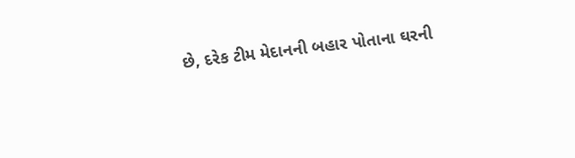છે, દરેક ટીમ મેદાનની બહાર પોતાના ઘરની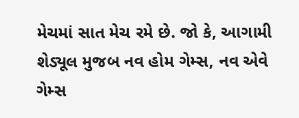મેચમાં સાત મેચ રમે છે. જો કે, આગામી શેડ્યૂલ મુજબ નવ હોમ ગેમ્સ, નવ એવે ગેમ્સ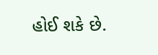હોઈ શકે છે.